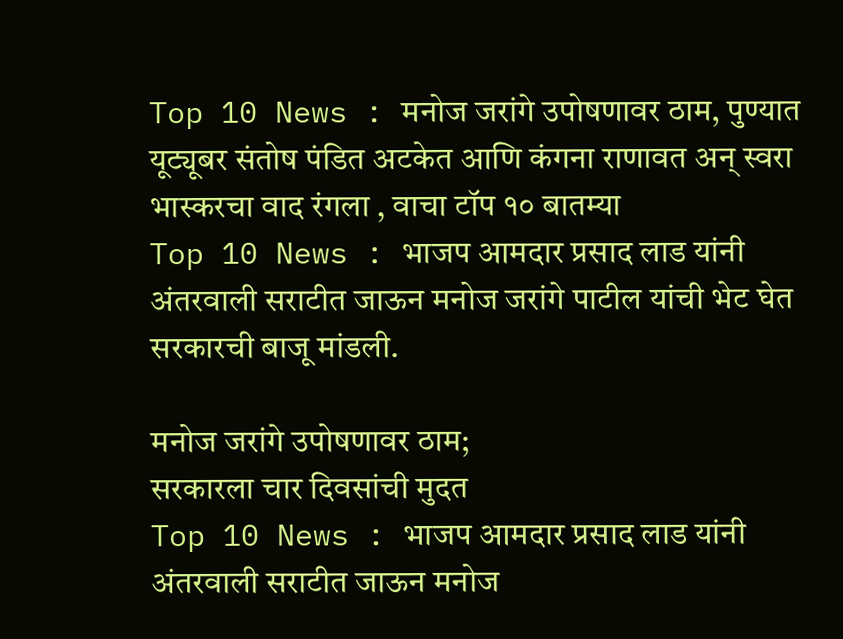Top 10 News : मनोज जरांगे उपोषणावर ठाम, पुण्यात यूट्यूबर संतोष पंडित अटकेत आणि कंगना राणावत अन् स्वरा भास्करचा वाद रंगला , वाचा टॉप १० बातम्या
Top 10 News : भाजप आमदार प्रसाद लाड यांनी अंतरवाली सराटीत जाऊन मनोज जरांगे पाटील यांची भेट घेत सरकारची बाजू मांडली.

मनोज जरांगे उपोषणावर ठाम;
सरकारला चार दिवसांची मुदत
Top 10 News : भाजप आमदार प्रसाद लाड यांनी अंतरवाली सराटीत जाऊन मनोज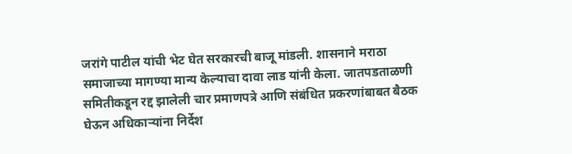जरांगे पाटील यांची भेट घेत सरकारची बाजू मांडली. शासनाने मराठा समाजाच्या मागण्या मान्य केल्याचा दावा लाड यांनी केला. जातपडताळणी समितीकडून रद्द झालेली चार प्रमाणपत्रे आणि संबंधित प्रकरणांबाबत बैठक घेऊन अधिकाऱ्यांना निर्देश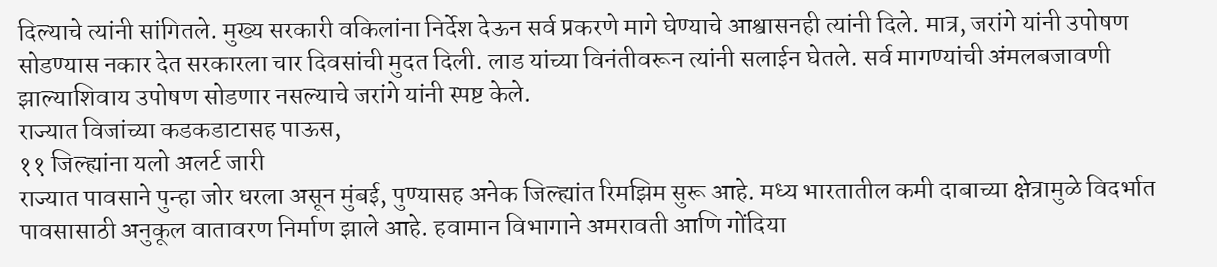दिल्याचे त्यांनी सांगितले. मुख्य सरकारी वकिलांना निर्देश देऊन सर्व प्रकरणे मागे घेण्याचे आश्वासनही त्यांनी दिले. मात्र, जरांगे यांनी उपोषण सोडण्यास नकार देत सरकारला चार दिवसांची मुदत दिली. लाड यांच्या विनंतीवरून त्यांनी सलाईन घेतले. सर्व मागण्यांची अंमलबजावणी झाल्याशिवाय उपोषण सोडणार नसल्याचे जरांगे यांनी स्पष्ट केले.
राज्यात विजांच्या कडकडाटासह पाऊस,
११ जिल्ह्यांना यलो अलर्ट जारी
राज्यात पावसाने पुन्हा जोर धरला असून मुंबई, पुण्यासह अनेक जिल्ह्यांत रिमझिम सुरू आहे. मध्य भारतातील कमी दाबाच्या क्षेत्रामुळे विदर्भात पावसासाठी अनुकूल वातावरण निर्माण झाले आहे. हवामान विभागाने अमरावती आणि गोंदिया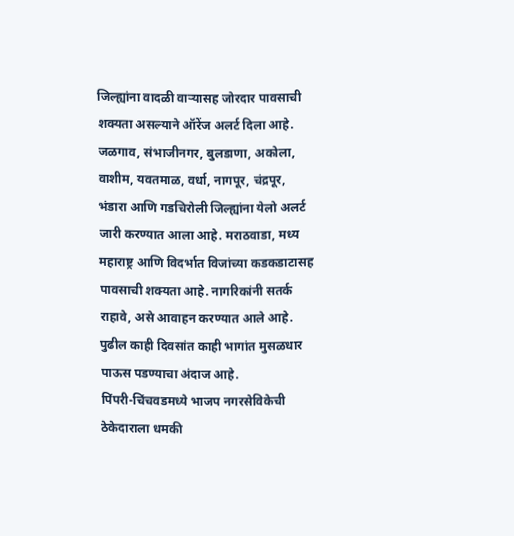जिल्ह्यांना वादळी वाऱ्यासह जोरदार पावसाची शक्यता असल्याने ऑरेंज अलर्ट दिला आहे. जळगाव, संभाजीनगर, बुलडाणा, अकोला, वाशीम, यवतमाळ, वर्धा, नागपूर, चंद्रपूर, भंडारा आणि गडचिरोली जिल्ह्यांना येलो अलर्ट जारी करण्यात आला आहे. मराठवाडा, मध्य महाराष्ट्र आणि विदर्भात विजांच्या कडकडाटासह पावसाची शक्यता आहे. नागरिकांनी सतर्क राहावे, असे आवाहन करण्यात आले आहे. पुढील काही दिवसांत काही भागांत मुसळधार पाऊस पडण्याचा अंदाज आहे.
पिंपरी-चिंचवडमध्ये भाजप नगरसेविकेची ठेकेदाराला धमकी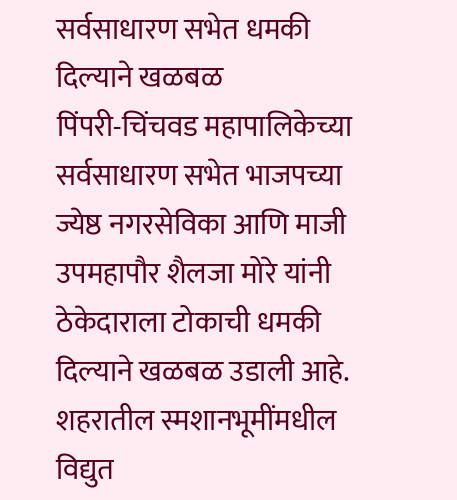सर्वसाधारण सभेत धमकी दिल्याने खळबळ
पिंपरी-चिंचवड महापालिकेच्या सर्वसाधारण सभेत भाजपच्या ज्येष्ठ नगरसेविका आणि माजी उपमहापौर शैलजा मोरे यांनी ठेकेदाराला टोकाची धमकी दिल्याने खळबळ उडाली आहे. शहरातील स्मशानभूमींमधील विद्युत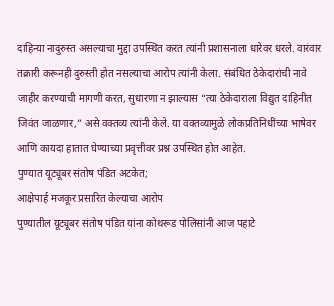दाहिन्या नादुरुस्त असल्याचा मुद्दा उपस्थित करत त्यांनी प्रशासनाला धारेवर धरले. वारंवार तक्रारी करूनही दुरुस्ती होत नसल्याचा आरोप त्यांनी केला. संबंधित ठेकेदारांची नावे जाहीर करण्याची मागणी करत, सुधारणा न झाल्यास “त्या ठेकेदाराला विद्युत दाहिनीत जिवंत जाळणार,” असे वक्तव्य त्यांनी केले. या वक्तव्यामुळे लोकप्रतिनिधींच्या भाषेवर आणि कायदा हातात घेण्याच्या प्रवृत्तीवर प्रश्न उपस्थित होत आहेत.
पुण्यात यूट्यूबर संतोष पंडित अटकेत;
आक्षेपार्ह मजकूर प्रसारित केल्याचा आरोप
पुण्यातील यूट्यूबर संतोष पंडित यांना कोथरूड पोलिसांनी आज पहाटे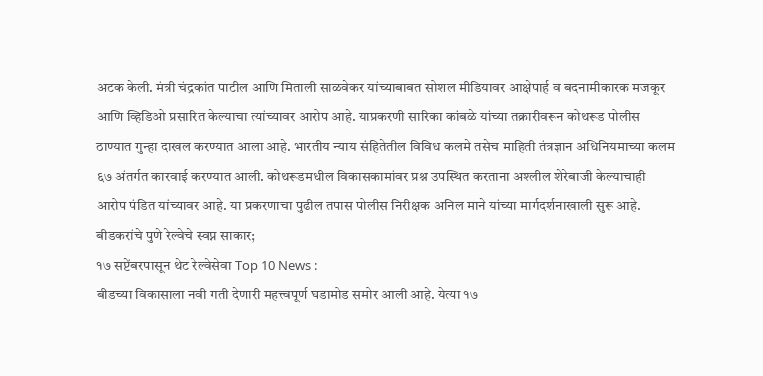अटक केली. मंत्री चंद्रकांत पाटील आणि मिताली साळवेकर यांच्याबाबत सोशल मीडियावर आक्षेपार्ह व बदनामीकारक मजकूर आणि व्हिडिओ प्रसारित केल्याचा त्यांच्यावर आरोप आहे. याप्रकरणी सारिका कांबळे यांच्या तक्रारीवरून कोथरूड पोलीस ठाण्यात गुन्हा दाखल करण्यात आला आहे. भारतीय न्याय संहितेतील विविध कलमे तसेच माहिती तंत्रज्ञान अधिनियमाच्या कलम ६७ अंतर्गत कारवाई करण्यात आली. कोथरूडमधील विकासकामांवर प्रश्न उपस्थित करताना अश्लील शेरेबाजी केल्याचाही आरोप पंडित यांच्यावर आहे. या प्रकरणाचा पुढील तपास पोलीस निरीक्षक अनिल माने यांच्या मार्गदर्शनाखाली सुरू आहे.
बीडकरांचे पुणे रेल्वेचे स्वप्न साकार;
१७ सप्टेंबरपासून थेट रेल्वेसेवा Top 10 News :
बीडच्या विकासाला नवी गती देणारी महत्त्वपूर्ण घडामोड समोर आली आहे. येत्या १७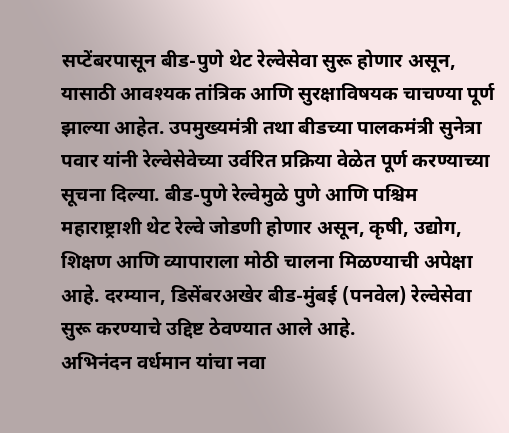सप्टेंबरपासून बीड-पुणे थेट रेल्वेसेवा सुरू होणार असून, यासाठी आवश्यक तांत्रिक आणि सुरक्षाविषयक चाचण्या पूर्ण झाल्या आहेत. उपमुख्यमंत्री तथा बीडच्या पालकमंत्री सुनेत्रा पवार यांनी रेल्वेसेवेच्या उर्वरित प्रक्रिया वेळेत पूर्ण करण्याच्या सूचना दिल्या. बीड-पुणे रेल्वेमुळे पुणे आणि पश्चिम महाराष्ट्राशी थेट रेल्वे जोडणी होणार असून, कृषी, उद्योग, शिक्षण आणि व्यापाराला मोठी चालना मिळण्याची अपेक्षा आहे. दरम्यान, डिसेंबरअखेर बीड-मुंबई (पनवेल) रेल्वेसेवा सुरू करण्याचे उद्दिष्ट ठेवण्यात आले आहे.
अभिनंदन वर्धमान यांचा नवा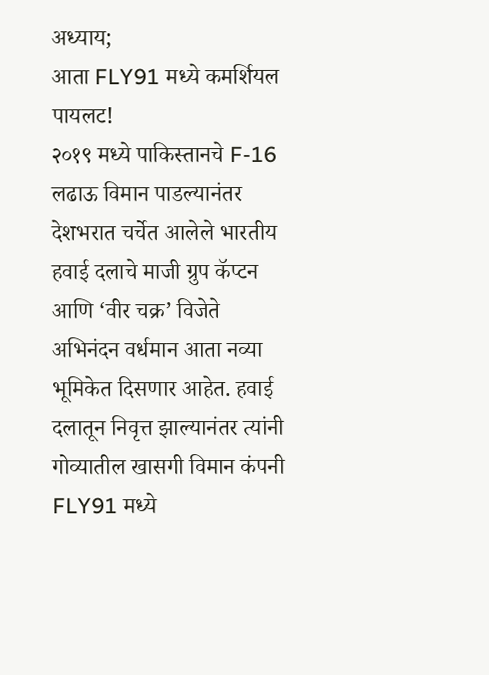अध्याय;
आता FLY91 मध्ये कमर्शियल पायलट!
२०१९ मध्ये पाकिस्तानचे F-16 लढाऊ विमान पाडल्यानंतर देशभरात चर्चेत आलेले भारतीय हवाई दलाचे माजी ग्रुप कॅप्टन आणि ‘वीर चक्र’ विजेते अभिनंदन वर्धमान आता नव्या भूमिकेत दिसणार आहेत. हवाई दलातून निवृत्त झाल्यानंतर त्यांनी गोव्यातील खासगी विमान कंपनी FLY91 मध्ये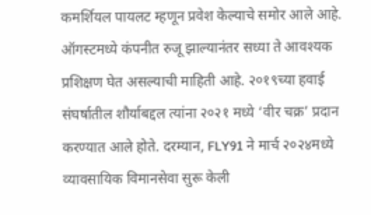कमर्शियल पायलट म्हणून प्रवेश केल्याचे समोर आले आहे. ऑगस्टमध्ये कंपनीत रुजू झाल्यानंतर सध्या ते आवश्यक प्रशिक्षण घेत असल्याची माहिती आहे. २०१९च्या हवाई संघर्षातील शौर्याबद्दल त्यांना २०२१ मध्ये ‘वीर चक्र’ प्रदान करण्यात आले होते. दरम्यान, FLY91 ने मार्च २०२४मध्ये व्यावसायिक विमानसेवा सुरू केली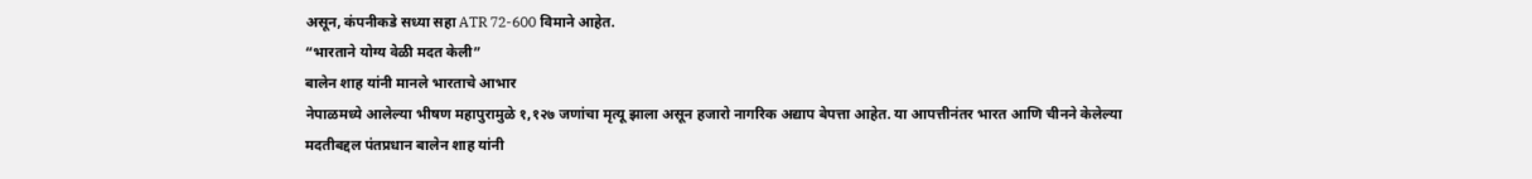असून, कंपनीकडे सध्या सहा ATR 72-600 विमाने आहेत.
“भारताने योग्य वेळी मदत केली”
बालेन शाह यांनी मानले भारताचे आभार
नेपाळमध्ये आलेल्या भीषण महापुरामुळे १,१२७ जणांचा मृत्यू झाला असून हजारो नागरिक अद्याप बेपत्ता आहेत. या आपत्तीनंतर भारत आणि चीनने केलेल्या मदतीबद्दल पंतप्रधान बालेन शाह यांनी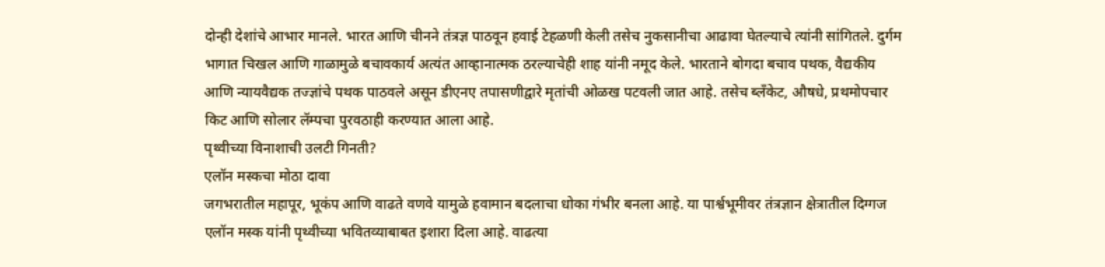दोन्ही देशांचे आभार मानले. भारत आणि चीनने तंत्रज्ञ पाठवून हवाई टेहळणी केली तसेच नुकसानीचा आढावा घेतल्याचे त्यांनी सांगितले. दुर्गम भागात चिखल आणि गाळामुळे बचावकार्य अत्यंत आव्हानात्मक ठरल्याचेही शाह यांनी नमूद केले. भारताने बोगदा बचाव पथक, वैद्यकीय आणि न्यायवैद्यक तज्ज्ञांचे पथक पाठवले असून डीएनए तपासणीद्वारे मृतांची ओळख पटवली जात आहे. तसेच ब्लँकेट, औषधे, प्रथमोपचार किट आणि सोलार लॅम्पचा पुरवठाही करण्यात आला आहे.
पृथ्वीच्या विनाशाची उलटी गिनती?
एलॉन मस्कचा मोठा दावा
जगभरातील महापूर, भूकंप आणि वाढते वणवे यामुळे हवामान बदलाचा धोका गंभीर बनला आहे. या पार्श्वभूमीवर तंत्रज्ञान क्षेत्रातील दिग्गज एलॉन मस्क यांनी पृथ्वीच्या भवितव्याबाबत इशारा दिला आहे. वाढत्या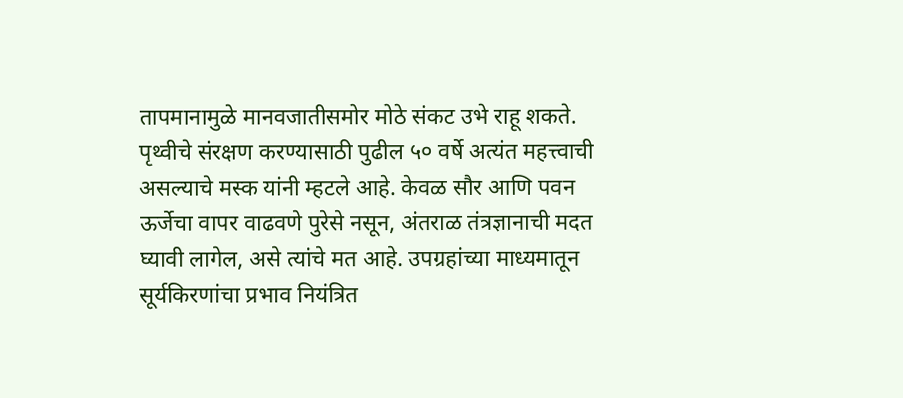तापमानामुळे मानवजातीसमोर मोठे संकट उभे राहू शकते. पृथ्वीचे संरक्षण करण्यासाठी पुढील ५० वर्षे अत्यंत महत्त्वाची असल्याचे मस्क यांनी म्हटले आहे. केवळ सौर आणि पवन ऊर्जेचा वापर वाढवणे पुरेसे नसून, अंतराळ तंत्रज्ञानाची मदत घ्यावी लागेल, असे त्यांचे मत आहे. उपग्रहांच्या माध्यमातून सूर्यकिरणांचा प्रभाव नियंत्रित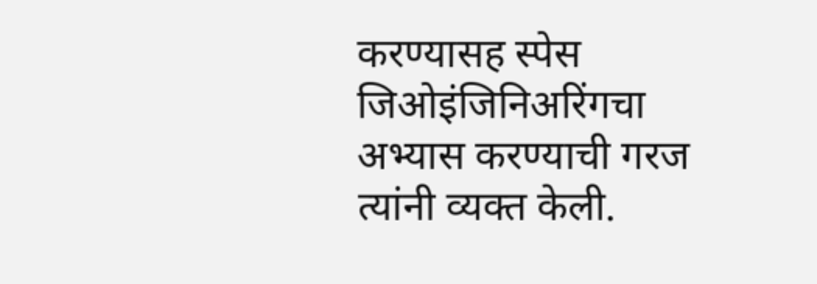करण्यासह स्पेस जिओइंजिनिअरिंगचा अभ्यास करण्याची गरज त्यांनी व्यक्त केली.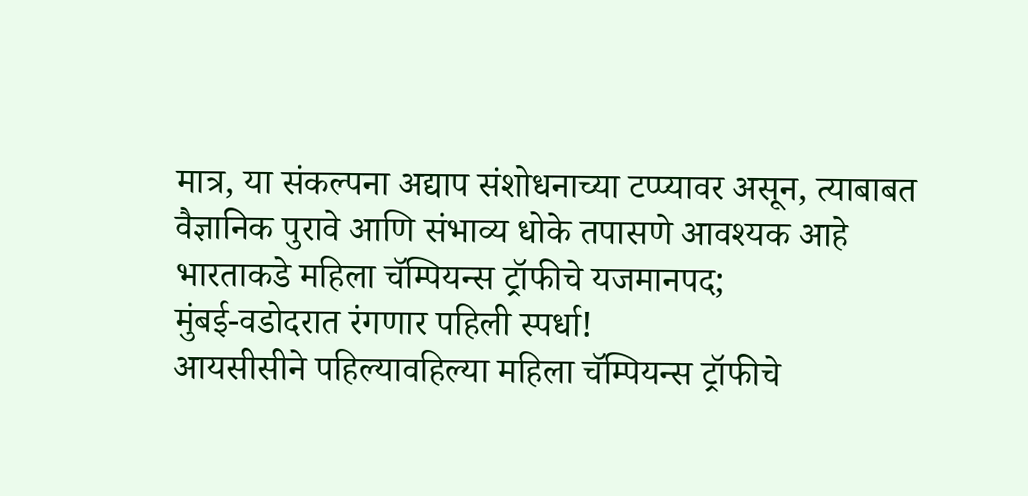मात्र, या संकल्पना अद्याप संशोधनाच्या टप्प्यावर असून, त्याबाबत वैज्ञानिक पुरावे आणि संभाव्य धोके तपासणे आवश्यक आहे
भारताकडे महिला चॅम्पियन्स ट्रॉफीचे यजमानपद;
मुंबई-वडोदरात रंगणार पहिली स्पर्धा!
आयसीसीने पहिल्यावहिल्या महिला चॅम्पियन्स ट्रॉफीचे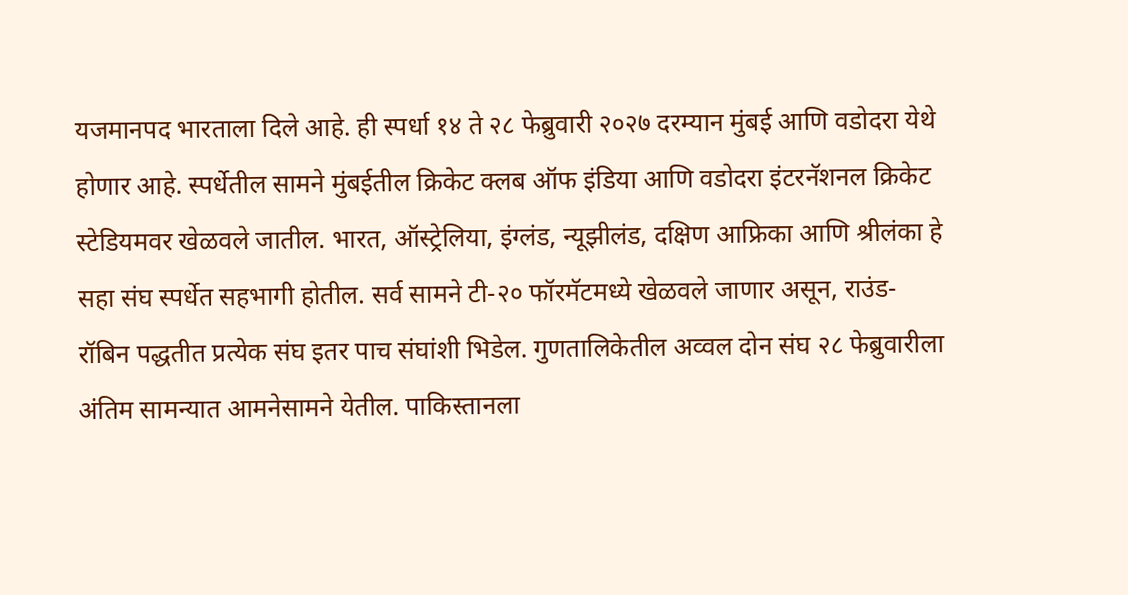यजमानपद भारताला दिले आहे. ही स्पर्धा १४ ते २८ फेब्रुवारी २०२७ दरम्यान मुंबई आणि वडोदरा येथे होणार आहे. स्पर्धेतील सामने मुंबईतील क्रिकेट क्लब ऑफ इंडिया आणि वडोदरा इंटरनॅशनल क्रिकेट स्टेडियमवर खेळवले जातील. भारत, ऑस्ट्रेलिया, इंग्लंड, न्यूझीलंड, दक्षिण आफ्रिका आणि श्रीलंका हे सहा संघ स्पर्धेत सहभागी होतील. सर्व सामने टी-२० फॉरमॅटमध्ये खेळवले जाणार असून, राउंड-रॉबिन पद्धतीत प्रत्येक संघ इतर पाच संघांशी भिडेल. गुणतालिकेतील अव्वल दोन संघ २८ फेब्रुवारीला अंतिम सामन्यात आमनेसामने येतील. पाकिस्तानला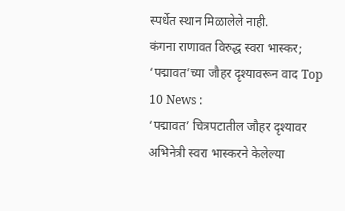स्पर्धेत स्थान मिळालेले नाही.
कंगना राणावत विरुद्ध स्वरा भास्कर;
‘पद्मावत’च्या जौहर दृश्यावरून वाद Top 10 News :
‘पद्मावत’ चित्रपटातील जौहर दृश्यावर अभिनेत्री स्वरा भास्करने केलेल्या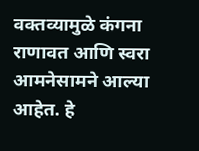वक्तव्यामुळे कंगना राणावत आणि स्वरा आमनेसामने आल्या आहेत. हे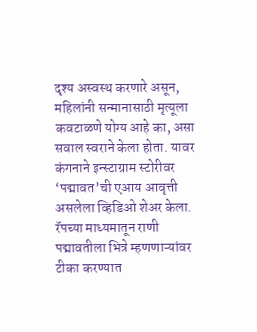दृश्य अस्वस्थ करणारे असून, महिलांनी सन्मानासाठी मृत्यूला कवटाळणे योग्य आहे का, असा सवाल स्वराने केला होता. यावर कंगनाने इन्स्टाग्राम स्टोरीवर ‘पद्मावत’ची एआय आवृत्ती असलेला व्हिडिओ शेअर केला. रॅपच्या माध्यमातून राणी पद्मावतीला भित्रे म्हणणाऱ्यांवर टीका करण्यात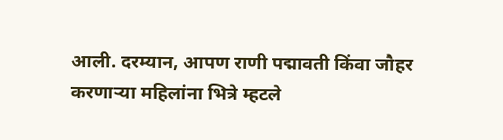आली. दरम्यान, आपण राणी पद्मावती किंवा जौहर करणाऱ्या महिलांना भित्रे म्हटले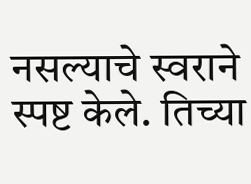नसल्याचे स्वराने स्पष्ट केले. तिच्या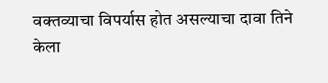वक्तव्याचा विपर्यास होत असल्याचा दावा तिने केला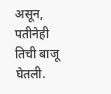असून, पतीनेही तिची बाजू घेतली.